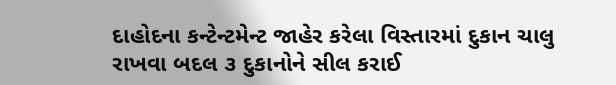દાહોદના કન્ટેન્ટમેન્ટ જાહેર કરેલા વિસ્તારમાં દુકાન ચાલુ રાખવા બદલ ૩ દુકાનોને સીલ કરાઈ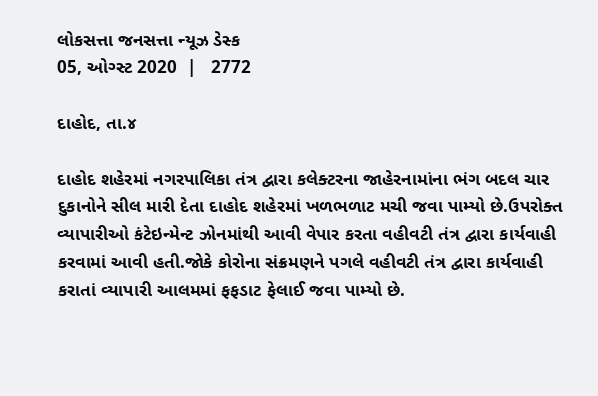લોકસત્તા જનસત્તા ન્યૂઝ ડેસ્ક
05, ઓગ્સ્ટ 2020  |   2772

દાહોદ, તા.૪

દાહોદ શહેરમાં નગરપાલિકા તંત્ર દ્વારા કલેક્ટરના જાહેરનામાંના ભંગ બદલ ચાર દુકાનોને સીલ મારી દેતા દાહોદ શહેરમાં ખળભળાટ મચી જવા પામ્યો છે.ઉપરોક્ત વ્યાપારીઓ કંટેઇન્મેન્ટ ઝોનમાંથી આવી વેપાર કરતા વહીવટી તંત્ર દ્વારા કાર્યવાહી કરવામાં આવી હતી.જોકે કોરોના સંક્રમણને પગલે વહીવટી તંત્ર દ્વારા કાર્યવાહી કરાતાં વ્યાપારી આલમમાં ફફડાટ ફેલાઈ જવા પામ્યો છે.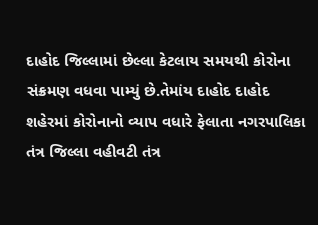દાહોદ જિલ્લામાં છેલ્લા કેટલાય સમયથી કોરોના સંક્રમણ વધવા પામ્યું છે.તેમાંય દાહોદ દાહોદ શહેરમાં કોરોનાનો વ્યાપ વધારે ફેલાતા નગરપાલિકા તંત્ર જિલ્લા વહીવટી તંત્ર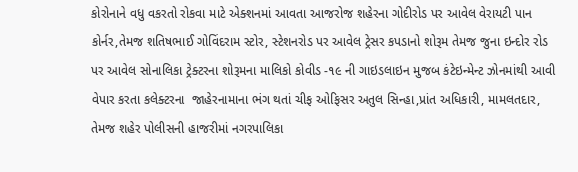કોરોનાને વધુ વકરતો રોકવા માટે એક્શનમાં આવતા આજરોજ શહેરના ગોદીરોડ પર આવેલ વેરાયટી પાન કોર્નર,તેમજ શતિષભાઈ ગોવિંદરામ સ્ટોર, સ્ટેશનરોડ પર આવેલ ટ્રેસર કપડાનો શોરૂમ તેમજ જુના ઇન્દોર રોડ પર આવેલ સોનાલિકા ટ્રેક્ટરના શોરૂમના માલિકો કોવીડ -૧૯ ની ગાઇડલાઇન મુજબ કંટેઇન્મેન્ટ ઝોનમાંથી આવી વેપાર કરતા કલેક્ટરના  જાહેરનામાના ભંગ થતાં ચીફ ઓફિસર અતુલ સિન્હા,પ્રાંત અધિકારી, મામલતદાર, તેમજ શહેર પોલીસની હાજરીમાં નગરપાલિકા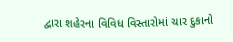દ્વારા શહેરના વિવિધ વિસ્તારોમાં ચાર દુકાનો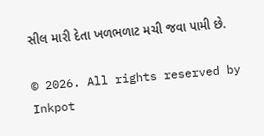સીલ મારી દેતા ખળભળાટ મચી જવા પામી છે.

© 2026. All rights reserved by Inkpot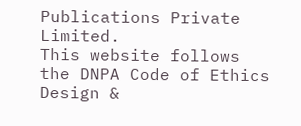Publications Private Limited.
This website follows the DNPA Code of Ethics
Design &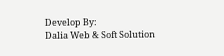Develop By:
Dalia Web & Soft Solution